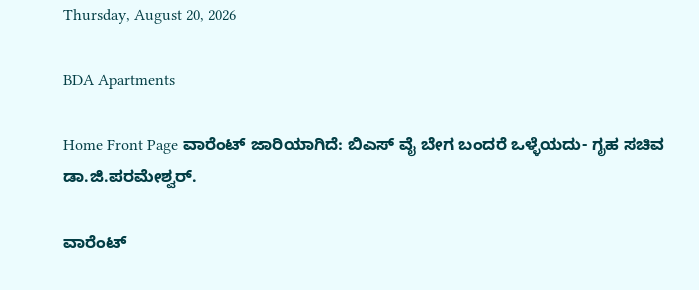Thursday, August 20, 2026

BDA Apartments

Home Front Page ವಾರೆಂಟ್ ಜಾರಿಯಾಗಿದೆ: ಬಿಎಸ್ ವೈ ಬೇಗ ಬಂದರೆ ಒಳ್ಳೆಯದು- ಗೃಹ ಸಚಿವ ಡಾ.ಜಿ.ಪರಮೇಶ್ವರ್.

ವಾರೆಂಟ್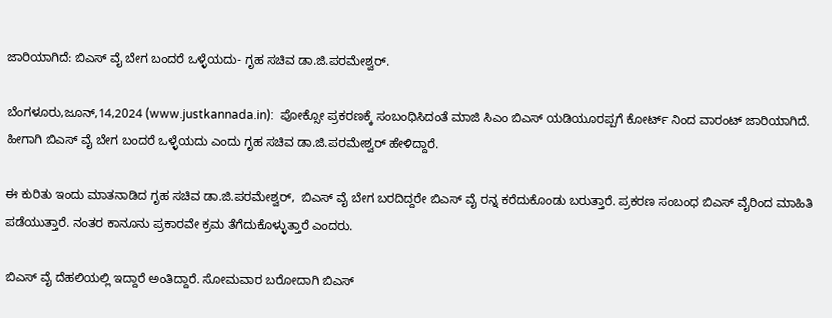ಜಾರಿಯಾಗಿದೆ: ಬಿಎಸ್ ವೈ ಬೇಗ ಬಂದರೆ ಒಳ್ಳೆಯದು- ಗೃಹ ಸಚಿವ ಡಾ.ಜಿ.ಪರಮೇಶ್ವರ್.

ಬೆಂಗಳೂರು,ಜೂನ್,14,2024 (www.justkannada.in):  ಪೋಕ್ಸೋ ಪ್ರಕರಣಕ್ಕೆ ಸಂಬಂಧಿಸಿದಂತೆ ಮಾಜಿ ಸಿಎಂ ಬಿಎಸ್ ಯಡಿಯೂರಪ್ಪಗೆ ಕೋರ್ಟ್ ನಿಂದ ವಾರಂಟ್ ಜಾರಿಯಾಗಿದೆ. ಹೀಗಾಗಿ ಬಿಎಸ್ ವೈ ಬೇಗ ಬಂದರೆ ಒಳ್ಳೆಯದು ಎಂದು ಗೃಹ ಸಚಿವ ಡಾ.ಜಿ.ಪರಮೇಶ್ವರ್ ಹೇಳಿದ್ದಾರೆ.

ಈ ಕುರಿತು ಇಂದು ಮಾತನಾಡಿದ ಗೃಹ ಸಚಿವ ಡಾ.ಜಿ.ಪರಮೇಶ್ವರ್,  ಬಿಎಸ್ ವೈ ಬೇಗ ಬರದಿದ್ದರೇ ಬಿಎಸ್ ವೈ ರನ್ನ ಕರೆದುಕೊಂಡು ಬರುತ್ತಾರೆ. ಪ್ರಕರಣ ಸಂಬಂಧ ಬಿಎಸ್ ವೈರಿಂದ ಮಾಹಿತಿ ಪಡೆಯುತ್ತಾರೆ. ನಂತರ ಕಾನೂನು ಪ್ರಕಾರವೇ ಕ್ರಮ ತೆಗೆದುಕೊಳ್ಳುತ್ತಾರೆ ಎಂದರು.

ಬಿಎಸ್ ವೈ ದೆಹಲಿಯಲ್ಲಿ ಇದ್ದಾರೆ ಅಂತಿದ್ದಾರೆ. ಸೋಮವಾರ ಬರೋದಾಗಿ ಬಿಎಸ್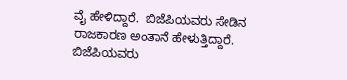ವೈ ಹೇಳಿದ್ದಾರೆ.  ಬಿಜೆಪಿಯವರು ಸೇಡಿನ ರಾಜಕಾರಣ ಅಂತಾನೆ ಹೇಳುತ್ತಿದ್ದಾರೆ. ಬಿಜೆಪಿಯವರು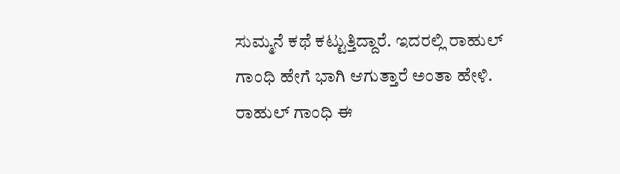ಸುಮ್ಮನೆ ಕಥೆ ಕಟ್ಟುತ್ತಿದ್ದಾರೆ. ಇದರಲ್ಲಿ ರಾಹುಲ್ ಗಾಂಧಿ ಹೇಗೆ ಭಾಗಿ ಆಗುತ್ತಾರೆ ಅಂತಾ ಹೇಳಿ. ರಾಹುಲ್ ಗಾಂಧಿ ಈ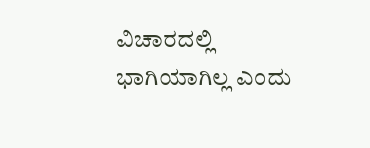ವಿಚಾರದಲ್ಲಿ ಭಾಗಿಯಾಗಿಲ್ಲ ಎಂದು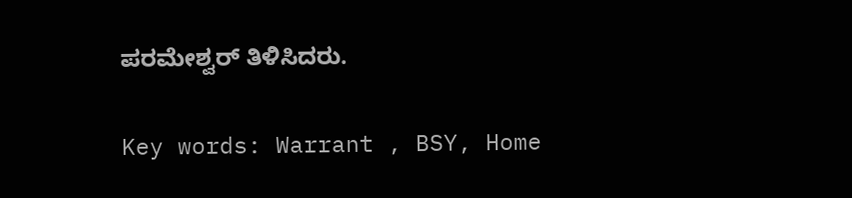ಪರಮೇಶ್ವರ್ ತಿಳಿಸಿದರು.

Key words: Warrant , BSY, Home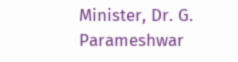Minister, Dr. G. Parameshwar